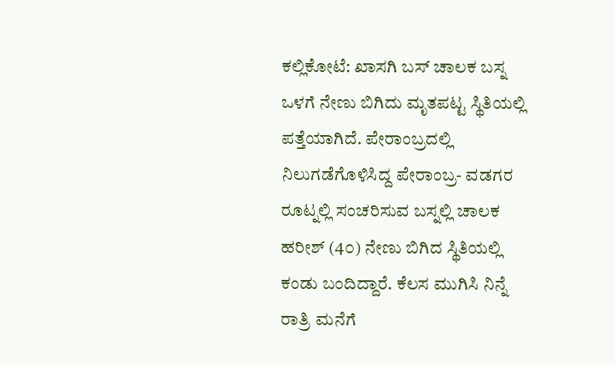ಕಲ್ಲಿಕೋಟೆ: ಖಾಸಗಿ ಬಸ್ ಚಾಲಕ ಬಸ್ನ ಒಳಗೆ ನೇಣು ಬಿಗಿದು ಮೃತಪಟ್ಟ ಸ್ಥಿತಿಯಲ್ಲಿ ಪತ್ತೆಯಾಗಿದೆ. ಪೇರಾಂಬ್ರದಲ್ಲಿ ನಿಲುಗಡೆಗೊಳಿಸಿದ್ದ ಪೇರಾಂಬ್ರ- ವಡಗರ ರೂಟ್ನಲ್ಲಿ ಸಂಚರಿಸುವ ಬಸ್ನಲ್ಲಿ ಚಾಲಕ ಹರೀಶ್ (4೦) ನೇಣು ಬಿಗಿದ ಸ್ಥಿತಿಯಲ್ಲಿ ಕಂಡು ಬಂದಿದ್ದಾರೆ. ಕೆಲಸ ಮುಗಿಸಿ ನಿನ್ನೆ ರಾತ್ರಿ ಮನೆಗೆ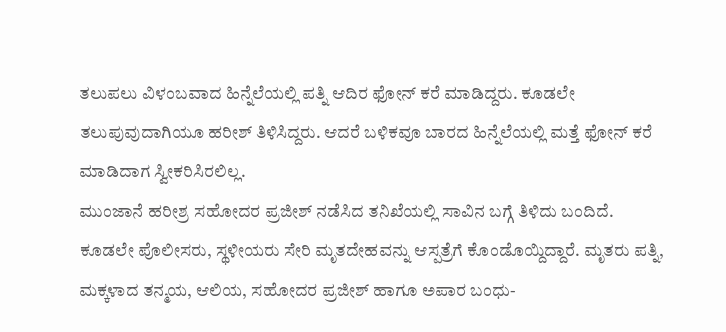ತಲುಪಲು ವಿಳಂಬವಾದ ಹಿನ್ನೆಲೆಯಲ್ಲಿ ಪತ್ನಿ ಆದಿರ ಫೋನ್ ಕರೆ ಮಾಡಿದ್ದರು. ಕೂಡಲೇ ತಲುಪುವುದಾಗಿಯೂ ಹರೀಶ್ ತಿಳಿಸಿದ್ದರು. ಆದರೆ ಬಳಿಕವೂ ಬಾರದ ಹಿನ್ನೆಲೆಯಲ್ಲಿ ಮತ್ತೆ ಫೋನ್ ಕರೆ ಮಾಡಿದಾಗ ಸ್ವೀಕರಿಸಿರಲಿಲ್ಲ.
ಮುಂಜಾನೆ ಹರೀಶ್ರ ಸಹೋದರ ಪ್ರಜೀಶ್ ನಡೆಸಿದ ತನಿಖೆಯಲ್ಲಿ ಸಾವಿನ ಬಗ್ಗೆ ತಿಳಿದು ಬಂದಿದೆ. ಕೂಡಲೇ ಪೊಲೀಸರು, ಸ್ಥಳೀಯರು ಸೇರಿ ಮೃತದೇಹವನ್ನು ಆಸ್ಪತ್ರೆಗೆ ಕೊಂಡೊಯ್ದಿದ್ದಾರೆ. ಮೃತರು ಪತ್ನಿ, ಮಕ್ಕಳಾದ ತನ್ಮಯ, ಆಲಿಯ, ಸಹೋದರ ಪ್ರಜೀಶ್ ಹಾಗೂ ಅಪಾರ ಬಂಧು-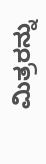ಮಿತ್ರರನ್ನು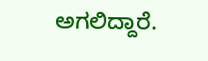ಅಗಲಿದ್ದಾರೆ.